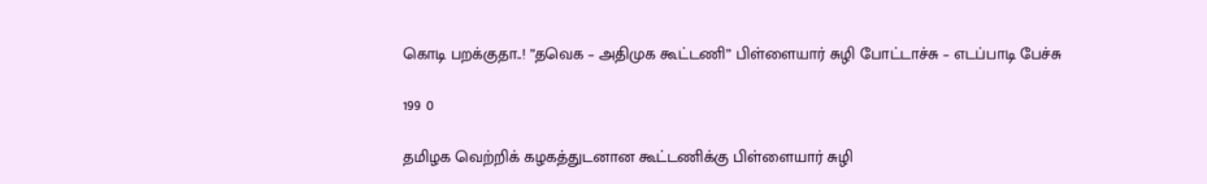கொடி பறக்குதா..! ”தவெக – அதிமுக கூட்டணி” பிள்ளையார் சுழி போட்டாச்சு – எடப்பாடி பேச்சு

199 0

தமிழக வெற்றிக் கழகத்துடனான கூட்டணிக்கு பிள்ளையார் சுழி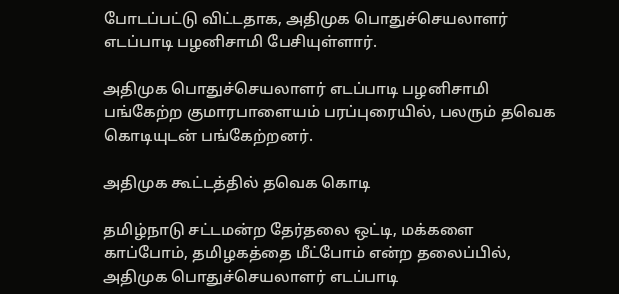போடப்பட்டு விட்டதாக, அதிமுக பொதுச்செயலாளர் எடப்பாடி பழனிசாமி பேசியுள்ளார்.

அதிமுக பொதுச்செயலாளர் எடப்பாடி பழனிசாமி பங்கேற்ற குமாரபாளையம் பரப்புரையில், பலரும் தவெக கொடியுடன் பங்கேற்றனர்.

அதிமுக கூட்டத்தில் தவெக கொடி

தமிழ்நாடு சட்டமன்ற தேர்தலை ஒட்டி, மக்களை காப்போம், தமிழகத்தை மீட்போம் என்ற தலைப்பில், அதிமுக பொதுச்செயலாளர் எடப்பாடி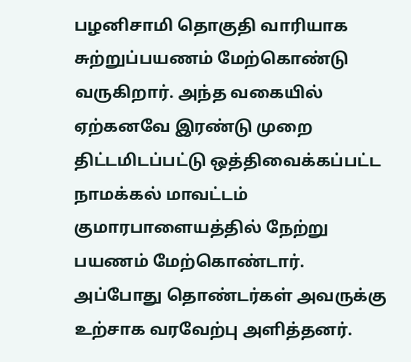பழனிசாமி தொகுதி வாரியாக சுற்றுப்பயணம் மேற்கொண்டு வருகிறார். அந்த வகையில் ஏற்கனவே இரண்டு முறை திட்டமிடப்பட்டு ஒத்திவைக்கப்பட்ட நாமக்கல் மாவட்டம் குமாரபாளையத்தில் நேற்று பயணம் மேற்கொண்டார். அப்போது தொண்டர்கள் அவருக்கு உற்சாக வரவேற்பு அளித்தனர்.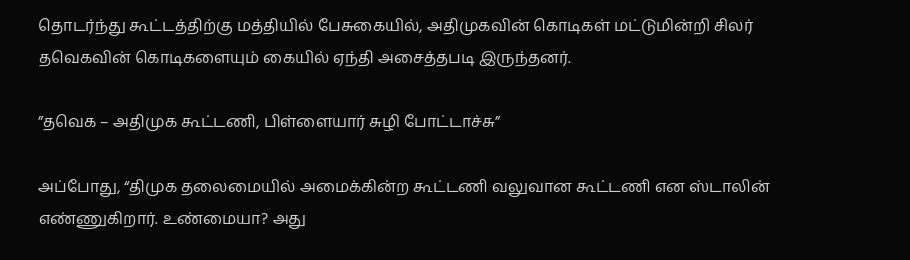தொடர்ந்து கூட்டத்திற்கு மத்தியில் பேசுகையில், அதிமுகவின் கொடிகள் மட்டுமின்றி சிலர் தவெகவின் கொடிகளையும் கையில் ஏந்தி அசைத்தபடி இருந்தனர்.

”தவெக – அதிமுக கூட்டணி, பிள்ளையார் சுழி போட்டாச்சு”

அப்போது, “திமுக தலைமையில் அமைக்கின்ற கூட்டணி வலுவான கூட்டணி என ஸ்டாலின் எண்ணுகிறார். உண்மையா? அது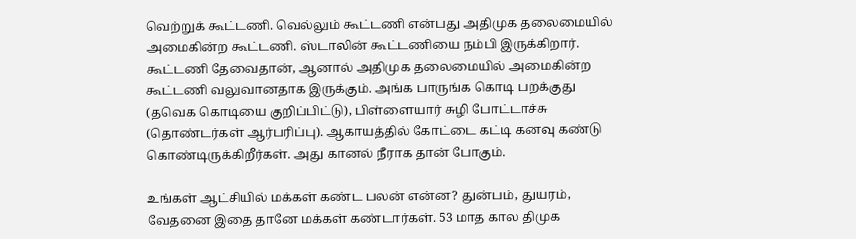வெற்றுக் கூட்டணி. வெல்லும் கூட்டணி என்பது அதிமுக தலைமையில் அமைகின்ற கூட்டணி. ஸ்டாலின் கூட்டணியை நம்பி இருக்கிறார். கூட்டணி தேவைதான், ஆனால் அதிமுக தலைமையில் அமைகின்ற கூட்டணி வலுவானதாக இருக்கும். அங்க பாருங்க கொடி பறக்குது (தவெக கொடியை குறிப்பிட்டு), பிள்ளையார் சுழி போட்டாச்சு (தொண்டர்கள் ஆர்பரிப்பு). ஆகாயத்தில் கோட்டை கட்டி கனவு கண்டு கொண்டிருக்கிறீர்கள். அது கானல் நீராக தான் போகும்.

உங்கள் ஆட்சியில் மக்கள் கண்ட பலன் என்ன? துன்பம், துயரம், வேதனை இதை தானே மக்கள் கண்டார்கள். 53 மாத கால திமுக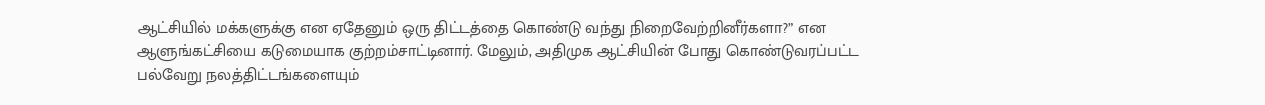ஆட்சியில் மக்களுக்கு என ஏதேனும் ஒரு திட்டத்தை கொண்டு வந்து நிறைவேற்றினீர்களா?” என ஆளுங்கட்சியை கடுமையாக குற்றம்சாட்டினார். மேலும், அதிமுக ஆட்சியின் போது கொண்டுவரப்பட்ட பல்வேறு நலத்திட்டங்களையும்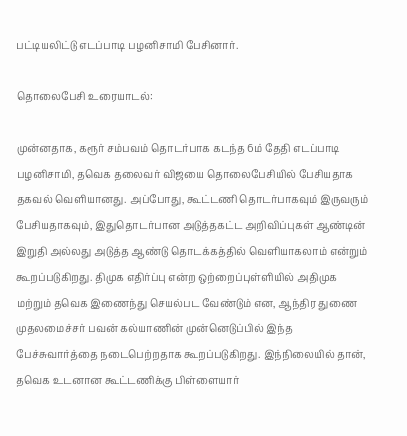பட்டியலிட்டு எடப்பாடி பழனிசாமி பேசினார்.

தொலைபேசி உரையாடல்:

முன்னதாக, கரூர் சம்பவம் தொடர்பாக கடந்த 6ம் தேதி எடப்பாடி பழனிசாமி, தவெக தலைவர் விஜயை தொலைபேசியில் பேசியதாக தகவல் வெளியானது. அப்போது, கூட்டணி தொடர்பாகவும் இருவரும் பேசியதாகவும், இதுதொடர்பான அடுத்தகட்ட அறிவிப்புகள் ஆண்டின் இறுதி அல்லது அடுத்த ஆண்டு தொடக்கத்தில் வெளியாகலாம் என்றும் கூறப்படுகிறது. திமுக எதிர்ப்பு என்ற ஒற்றைப்புள்ளியில் அதிமுக மற்றும் தவெக இணைந்து செயல்பட வேண்டும் என, ஆந்திர துணை முதலமைச்சர் பவன் கல்யாணின் முன்னெடுப்பில் இந்த பேச்சுவார்த்தை நடைபெற்றதாக கூறப்படுகிறது. இந்நிலையில் தான், தவெக உடனான கூட்டணிக்கு பிள்ளையார்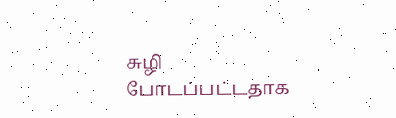சுழி போடப்பட்டதாக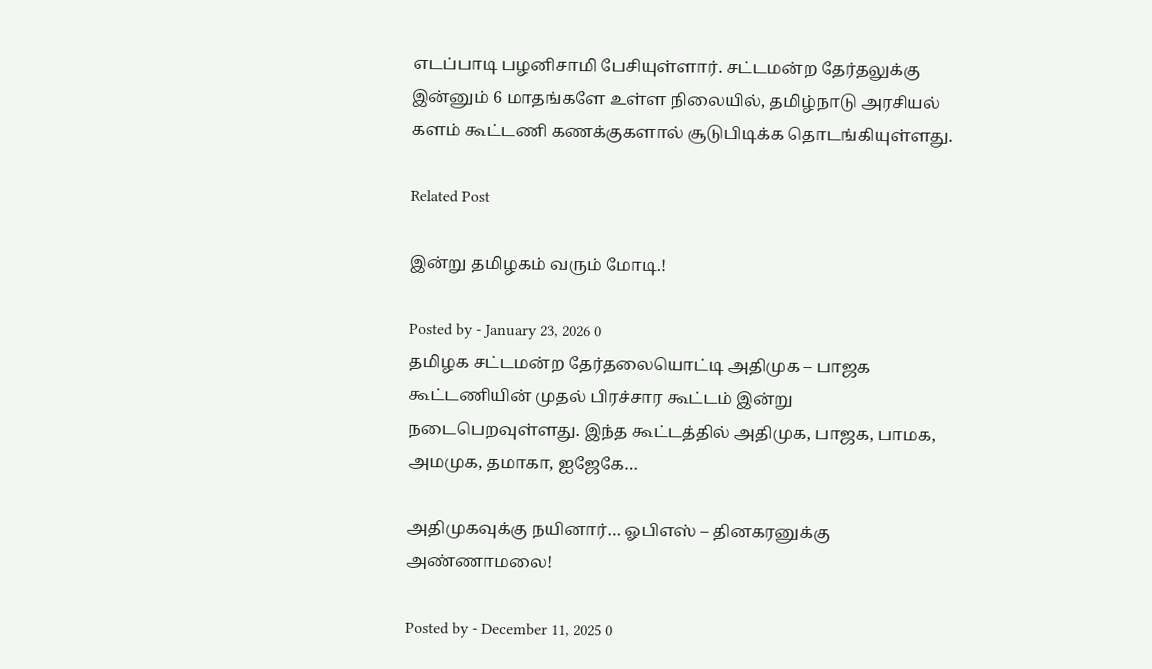எடப்பாடி பழனிசாமி பேசியுள்ளார். சட்டமன்ற தேர்தலுக்கு இன்னும் 6 மாதங்களே உள்ள நிலையில், தமிழ்நாடு அரசியல் களம் கூட்டணி கணக்குகளால் சூடுபிடிக்க தொடங்கியுள்ளது.

Related Post

இன்று தமிழகம் வரும் மோடி.!

Posted by - January 23, 2026 0
தமிழக சட்டமன்ற தேர்தலையொட்டி அதிமுக – பாஜக கூட்டணியின் முதல் பிரச்சார கூட்டம் இன்று நடைபெறவுள்ளது. இந்த கூட்டத்தில் அதிமுக, பாஜக, பாமக, அமமுக, தமாகா, ஐஜேகே…

அதிமுகவுக்கு நயினார்… ஓபிஎஸ் – தினகரனுக்கு அண்ணாமலை!

Posted by - December 11, 2025 0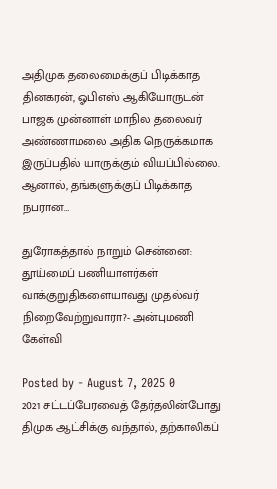அதிமுக தலைமைக்குப் பிடிக்காத தினகரன், ஓபிஎஸ் ஆகியோருடன் பாஜக முன்னாள் மாநில தலைவர் அண்ணாமலை அதிக நெருக்கமாக இருப்பதில் யாருக்கும் வியப்பில்லை. ஆனால், தங்களுக்குப் பிடிக்காத நபரான…

துரோகத்தால் நாறும் சென்னை: தூய்மைப் பணியாளர்கள் வாக்குறுதிகளையாவது முதல்வர் நிறைவேற்றுவாரா?- அன்புமணி கேள்வி

Posted by - August 7, 2025 0
2021 சட்டப்பேரவைத் தேர்தலின்போது திமுக ஆட்சிக்கு வந்தால், தற்காலிகப்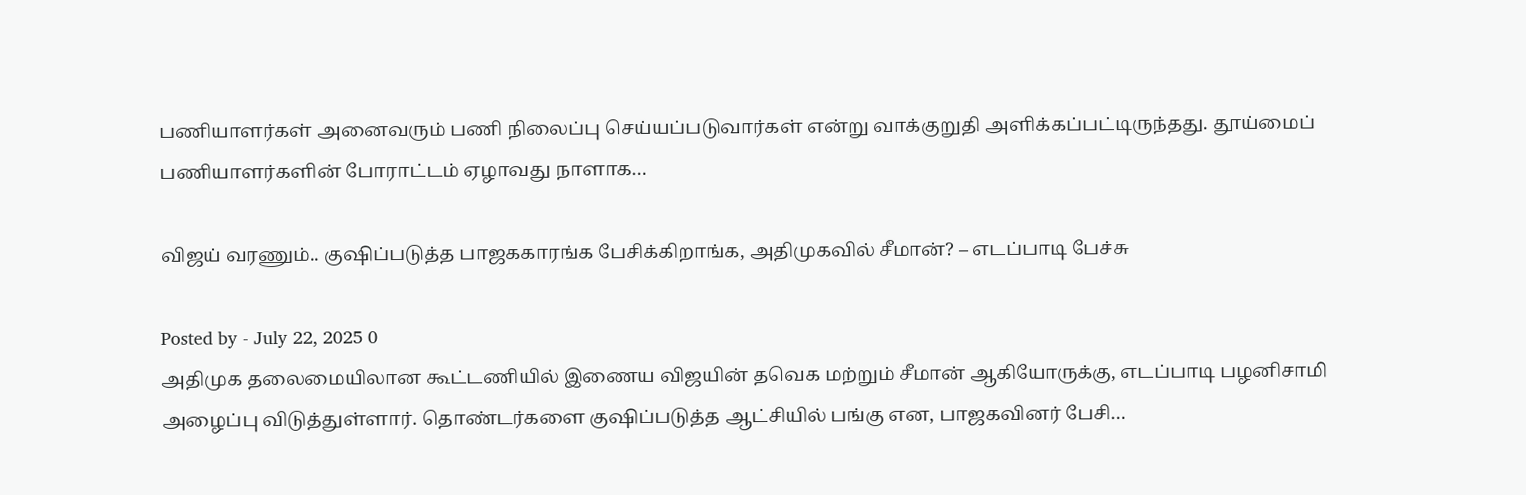பணியாளர்கள் அனைவரும் பணி நிலைப்பு செய்யப்படுவார்கள் என்று வாக்குறுதி அளிக்கப்பட்டிருந்தது. தூய்மைப் பணியாளர்களின் போராட்டம் ஏழாவது நாளாக…

விஜய் வரணும்.. குஷிப்படுத்த பாஜககாரங்க பேசிக்கிறாங்க, அதிமுகவில் சீமான்? – எடப்பாடி பேச்சு

Posted by - July 22, 2025 0
அதிமுக தலைமையிலான கூட்டணியில் இணைய விஜயின் தவெக மற்றும் சீமான் ஆகியோருக்கு, எடப்பாடி பழனிசாமி அழைப்பு விடுத்துள்ளார். தொண்டர்களை குஷிப்படுத்த ஆட்சியில் பங்கு என, பாஜகவினர் பேசி…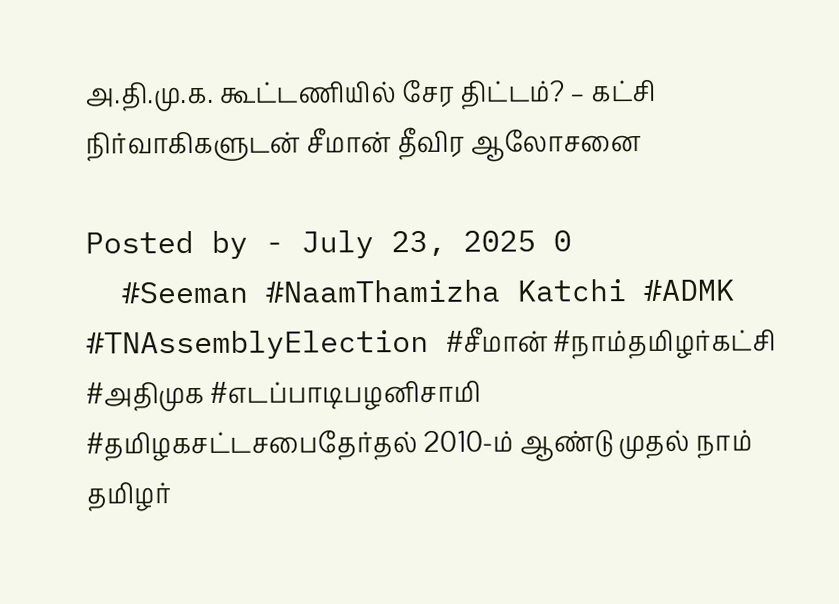அ.தி.மு.க. கூட்டணியில் சேர திட்டம்? – கட்சி நிர்வாகிகளுடன் சீமான் தீவிர ஆலோசனை

Posted by - July 23, 2025 0
  #Seeman #NaamThamizha Katchi #ADMK #TNAssemblyElection #சீமான் #நாம்தமிழர்கட்சி #அதிமுக #எடப்பாடிபழனிசாமி #தமிழகசட்டசபைதேர்தல் 2010-ம் ஆண்டு முதல் நாம் தமிழர்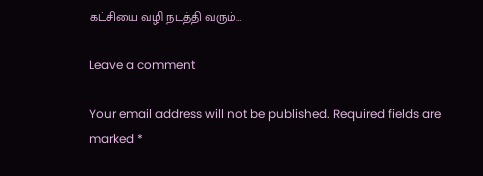கட்சியை வழி நடத்தி வரும்…

Leave a comment

Your email address will not be published. Required fields are marked *